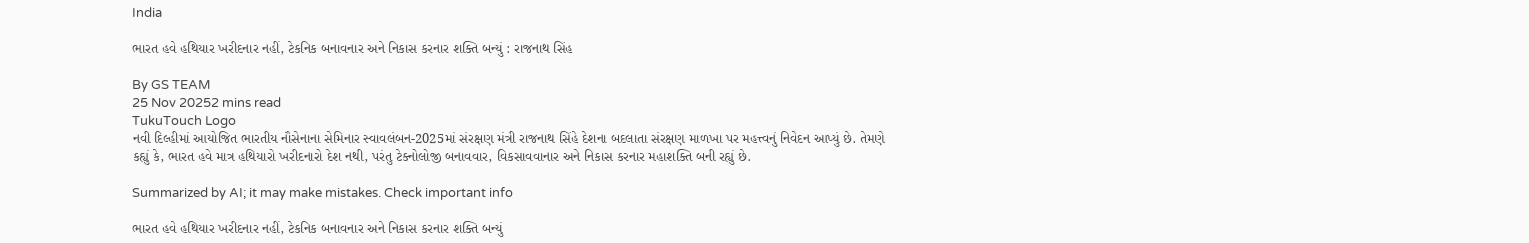India

ભારત હવે હથિયાર ખરીદનાર નહીં, ટેકનિક બનાવનાર અને નિકાસ કરનાર શક્તિ બન્યું : રાજનાથ સિંહ

By GS TEAM
25 Nov 20252 mins read
TukuTouch Logo
નવી દિલ્હીમાં આયોજિત ભારતીય નૌસેનાના સેમિનાર સ્વાવલંબન-2025માં સંરક્ષણ મંત્રી રાજનાથ સિંહે દેશના બદલાતા સંરક્ષણ માળખા પર મહત્ત્વનું નિવેદન આપ્યું છે. તેમણે કહ્યું કે, ભારત હવે માત્ર હથિયારો ખરીદનારો દેશ નથી, પરંતુ ટેક્નોલોજી બનાવવાર, વિકસાવવાનાર અને નિકાસ કરનાર મહાશક્તિ બની રહ્યું છે.

Summarized by AI; it may make mistakes. Check important info

ભારત હવે હથિયાર ખરીદનાર નહીં, ટેકનિક બનાવનાર અને નિકાસ કરનાર શક્તિ બન્યું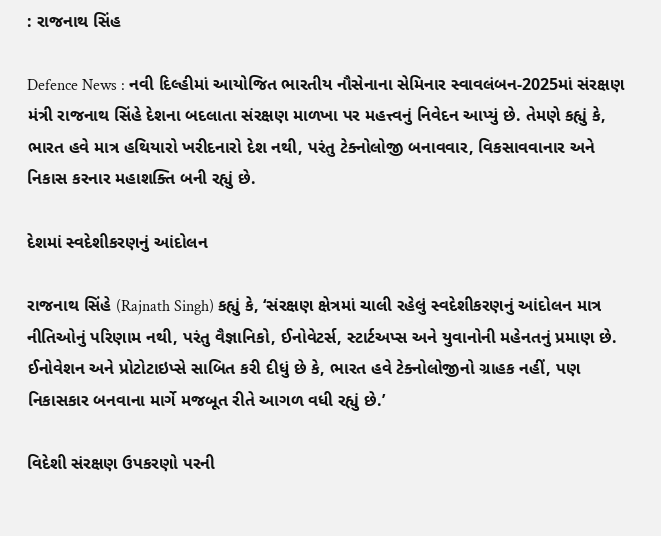: રાજનાથ સિંહ

Defence News : નવી દિલ્હીમાં આયોજિત ભારતીય નૌસેનાના સેમિનાર સ્વાવલંબન-2025માં સંરક્ષણ મંત્રી રાજનાથ સિંહે દેશના બદલાતા સંરક્ષણ માળખા પર મહત્ત્વનું નિવેદન આપ્યું છે. તેમણે કહ્યું કે, ભારત હવે માત્ર હથિયારો ખરીદનારો દેશ નથી, પરંતુ ટેક્નોલોજી બનાવવાર, વિકસાવવાનાર અને નિકાસ કરનાર મહાશક્તિ બની રહ્યું છે.

દેશમાં સ્વદેશીકરણનું આંદોલન

રાજનાથ સિંહે (Rajnath Singh) કહ્યું કે, ‘સંરક્ષણ ક્ષેત્રમાં ચાલી રહેલું સ્વદેશીકરણનું આંદોલન માત્ર નીતિઓનું પરિણામ નથી, પરંતુ વૈજ્ઞાનિકો, ઈનોવેટર્સ, સ્ટાર્ટઅપ્સ અને યુવાનોની મહેનતનું પ્રમાણ છે. ઈનોવેશન અને પ્રોટોટાઇપ્સે સાબિત કરી દીધું છે કે, ભારત હવે ટેક્નોલોજીનો ગ્રાહક નહીં, પણ નિકાસકાર બનવાના માર્ગે મજબૂત રીતે આગળ વધી રહ્યું છે.’

વિદેશી સંરક્ષણ ઉપકરણો પરની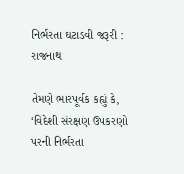નિર્ભરતા ઘટાડવી જરૂરી : રાજનાથ

તેમણે ભારપૂર્વક કહ્યું કે, ‘વિદેશી સંરક્ષણ ઉપકરણો પરની નિર્ભરતા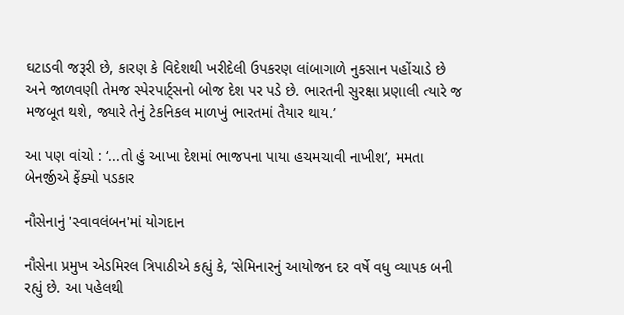ઘટાડવી જરૂરી છે, કારણ કે વિદેશથી ખરીદેલી ઉપકરણ લાંબાગાળે નુકસાન પહોંચાડે છે અને જાળવણી તેમજ સ્પેરપાર્ટ્સનો બોજ દેશ પર પડે છે. ભારતની સુરક્ષા પ્રણાલી ત્યારે જ મજબૂત થશે, જ્યારે તેનું ટેકનિકલ માળખું ભારતમાં તૈયાર થાય.’

આ પણ વાંચો : ‘...તો હું આખા દેશમાં ભાજપના પાયા હચમચાવી નાખીશ’, મમતા બેનર્જીએ ફેંક્યો પડકાર

નૌસેનાનું 'સ્વાવલંબન'માં યોગદાન

નૌસેના પ્રમુખ એડમિરલ ત્રિપાઠીએ કહ્યું કે, ‘સેમિનારનું આયોજન દર વર્ષે વધુ વ્યાપક બની રહ્યું છે. આ પહેલથી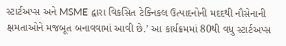સ્ટાર્ટઅપ્સ અને MSME દ્વારા વિકસિત ટેક્નિકલ ઉત્પાદનોની મદદથી નૌસેનાની ક્ષમતાઓને મજબૂત બનાવવામાં આવી છે.’ આ કાર્યક્રમમાં 80થી વધુ સ્ટાર્ટઅપ્સ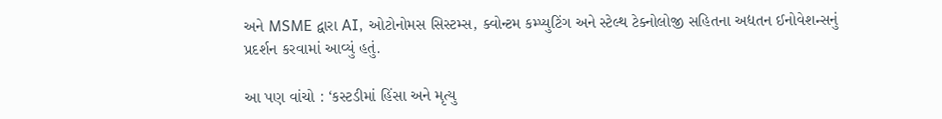અને MSME દ્વારા AI, ઓટોનોમસ સિસ્ટમ્સ, ક્વોન્ટમ કમ્પ્યુટિંગ અને સ્ટેલ્થ ટેક્નોલોજી સહિતના અદ્યતન ઈનોવેશન્સનું પ્રદર્શન કરવામાં આવ્યું હતું.

આ પણ વાંચો : ‘કસ્ટડીમાં હિંસા અને મૃત્યુ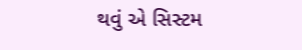થવું એ સિસ્ટમ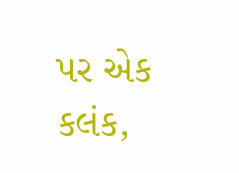પર એક કલંક,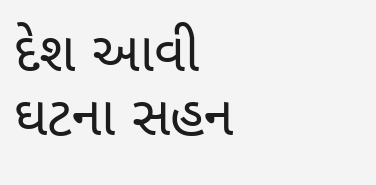દેશ આવી ઘટના સહન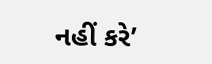નહીં કરે’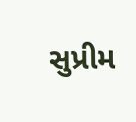સુપ્રીમ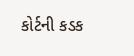કોર્ટની કડક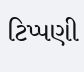ટિપ્પણી